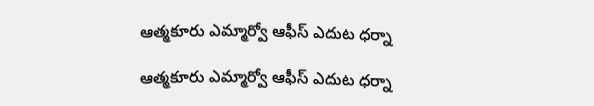ఆత్మకూరు ఎమ్మార్వో ఆఫీస్ ఎదుట ధర్నా

ఆత్మకూరు ఎమ్మార్వో ఆఫీస్ ఎదుట ధర్నా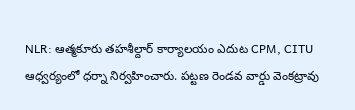NLR: ఆత్మకూరు తహశీల్దార్ కార్యాలయం ఎదుట CPM, CITU ఆధ్వర్యంలో ధర్నా నిర్వహించారు. పట్టణ రెండవ వార్డు వెంకట్రావు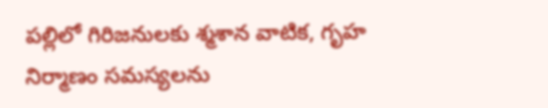పల్లిలో గిరిజనులకు శ్మశాన వాటిక, గృహ నిర్మాణం సమస్యలను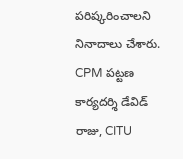పరిష్కరించాలని నినాదాలు చేశారు. CPM పట్టణ కార్యదర్శి డేవిడ్ రాజు, CITU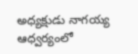అధ్యక్షుడు నాగయ్య ఆధ్వర్యంలో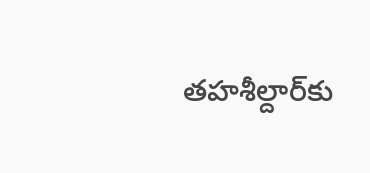తహశీల్దార్‌కు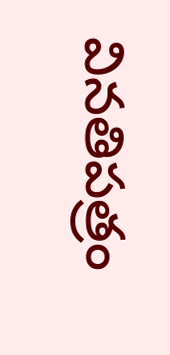వినతిపత్రం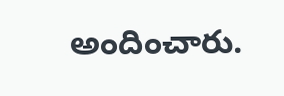అందించారు.